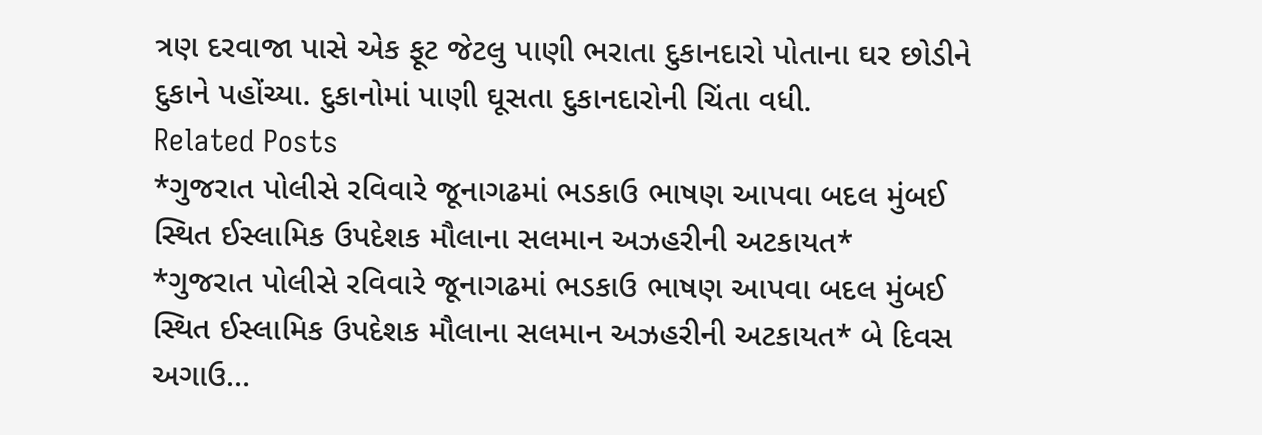ત્રણ દરવાજા પાસે એક ફૂટ જેટલુ પાણી ભરાતા દુકાનદારો પોતાના ઘર છોડીને દુકાને પહોંચ્યા. દુકાનોમાં પાણી ઘૂસતા દુકાનદારોની ચિંતા વધી.
Related Posts
*ગુજરાત પોલીસે રવિવારે જૂનાગઢમાં ભડકાઉ ભાષણ આપવા બદલ મુંબઈ સ્થિત ઈસ્લામિક ઉપદેશક મૌલાના સલમાન અઝહરીની અટકાયત*
*ગુજરાત પોલીસે રવિવારે જૂનાગઢમાં ભડકાઉ ભાષણ આપવા બદલ મુંબઈ સ્થિત ઈસ્લામિક ઉપદેશક મૌલાના સલમાન અઝહરીની અટકાયત* બે દિવસ અગાઉ…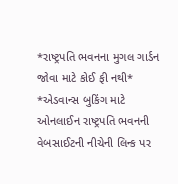*રાષ્ટ્રપતિ ભવનના મુગલ ગાર્ડન જોવા માટે કોઈ ફી નથી*
*એડવાન્સ બુકિંગ માટે ઓનલાઈન રાષ્ટ્રપતિ ભવનની વેબસાઈટની નીચેની લિન્ક પર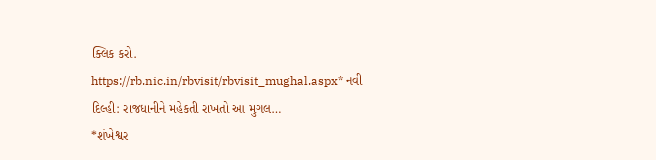ક્લિક કરો. https://rb.nic.in/rbvisit/rbvisit_mughal.aspx* નવી દિલ્હી: રાજધાનીને મહેકતી રાખતો આ મુગલ…
*શંખેશ્વર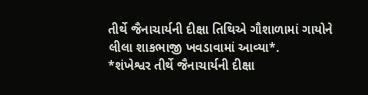તીર્થે જૈનાચાર્યની દીક્ષા તિથિએ ગૌશાળામાં ગાયોને લીલા શાકભાજી ખવડાવામાં આવ્યા*.
*શંખેશ્વર તીર્થે જૈનાચાર્યની દીક્ષા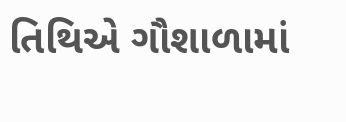તિથિએ ગૌશાળામાં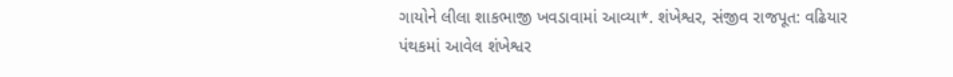ગાયોને લીલા શાકભાજી ખવડાવામાં આવ્યા*. શંખેશ્વર, સંજીવ રાજપૂત: વઢિયાર પંથકમાં આવેલ શંખેશ્વર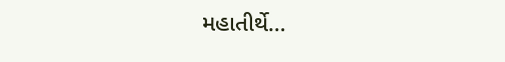મહાતીર્થે…